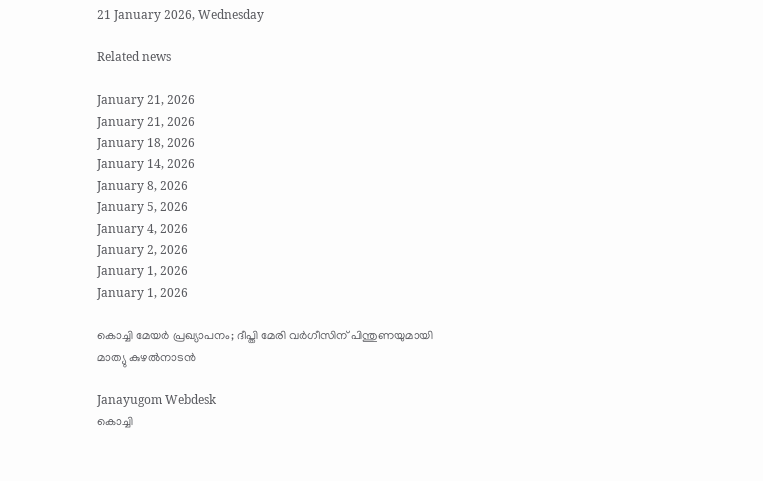21 January 2026, Wednesday

Related news

January 21, 2026
January 21, 2026
January 18, 2026
January 14, 2026
January 8, 2026
January 5, 2026
January 4, 2026
January 2, 2026
January 1, 2026
January 1, 2026

കൊച്ചി മേയർ പ്രഖ്യാപനം; ദീപ്തി മേരി വർഗീസിന് പിന്തുണയുമായി മാത്യു കുഴൽനാടൻ

Janayugom Webdesk
കൊച്ചി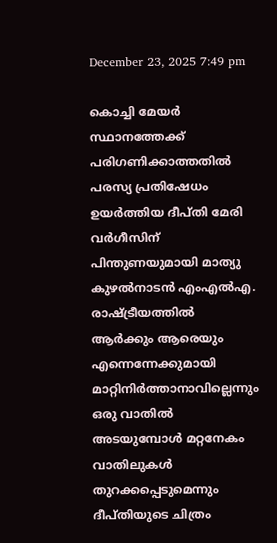December 23, 2025 7:49 pm

കൊച്ചി മേയർ സ്ഥാനത്തേക്ക് പരിഗണിക്കാത്തതിൽ പരസ്യ പ്രതിഷേധം ഉയർത്തിയ ദീപ്തി മേരി വർഗീസിന് പിന്തുണയുമായി മാത്യു കുഴൽനാടൻ എംഎൽഎ. രാഷ്ട്രീയത്തിൽ ആർക്കും ആരെയും എന്നെന്നേക്കുമായി മാറ്റിനിർത്താനാവില്ലെന്നും ഒരു വാതിൽ അടയുമ്പോൾ മറ്റനേകം വാതിലുകൾ തുറക്കപ്പെടുമെന്നും ദീപ്തിയുടെ ചിത്രം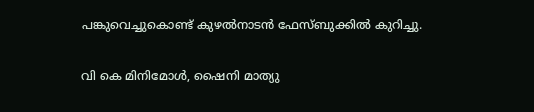പങ്കുവെച്ചുകൊണ്ട് കുഴൽനാടൻ ഫേസ്ബുക്കിൽ കുറിച്ചു.

വി കെ മിനിമോൾ, ഷൈനി മാത്യു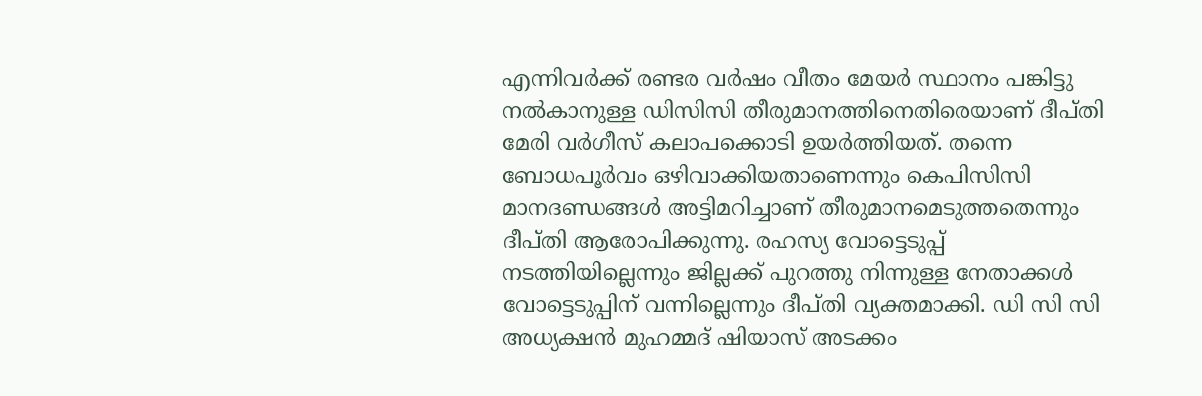എന്നിവർക്ക് രണ്ടര വർഷം വീതം മേയർ സ്ഥാനം പങ്കിട്ടു നൽകാനുള്ള ഡിസിസി തീരുമാനത്തിനെതിരെയാണ് ദീപ്തി മേരി വർഗീസ് കലാപക്കൊടി ഉയർത്തിയത്. തന്നെ ബോധപൂർവം ഒഴിവാക്കിയതാണെന്നും കെപിസിസി മാനദണ്ഡങ്ങൾ അട്ടിമറിച്ചാണ് തീരുമാനമെടുത്തതെന്നും ദീപ്തി ആരോപിക്കുന്നു. രഹസ്യ വോട്ടെടുപ്പ് നടത്തിയില്ലെന്നും ജില്ലക്ക് പുറത്തു നിന്നുള്ള നേതാക്കൾ വോട്ടെടുപ്പിന് വന്നില്ലെന്നും ദീപ്തി വ്യക്തമാക്കി. ഡി സി സി അധ്യക്ഷൻ മുഹമ്മദ് ഷിയാസ് അടക്കം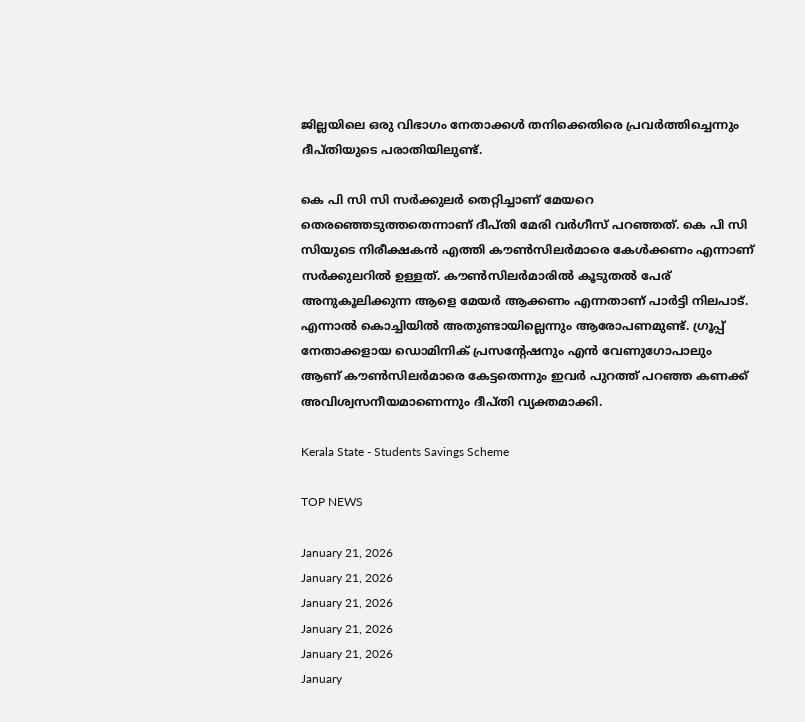ജില്ലയിലെ ഒരു വിഭാഗം നേതാക്കൾ തനിക്കെതിരെ പ്രവർത്തിച്ചെന്നും ദീപ്തിയുടെ പരാതിയിലുണ്ട്.

കെ പി സി സി സർക്കുലർ തെറ്റിച്ചാണ് മേയറെ തെരഞ്ഞെടുത്തതെന്നാണ് ദീപ്തി മേരി വർഗീസ് പറഞ്ഞത്. കെ പി സി സിയുടെ നിരീക്ഷകൻ എത്തി കൗൺസിലർമാരെ കേൾക്കണം എന്നാണ് സർക്കുലറിൽ ഉള്ളത്. കൗൺസിലർമാരിൽ കൂടുതൽ പേര് അനുകൂലിക്കുന്ന ആളെ മേയർ ആക്കണം എന്നതാണ് പാർട്ടി നിലപാട്. എന്നാൽ കൊച്ചിയിൽ അതുണ്ടായില്ലെന്നും ആരോപണമുണ്ട്. ഗ്രൂപ്പ് നേതാക്കളായ ഡൊമിനിക് പ്രസന്‍റേഷനും എൻ വേണുഗോപാലും ആണ് കൗൺസിലർമാരെ കേട്ടതെന്നും ഇവർ പുറത്ത് പറഞ്ഞ കണക്ക് അവിശ്വസനീയമാണെന്നും ദീപ്തി വ്യക്തമാക്കി.

Kerala State - Students Savings Scheme

TOP NEWS

January 21, 2026
January 21, 2026
January 21, 2026
January 21, 2026
January 21, 2026
January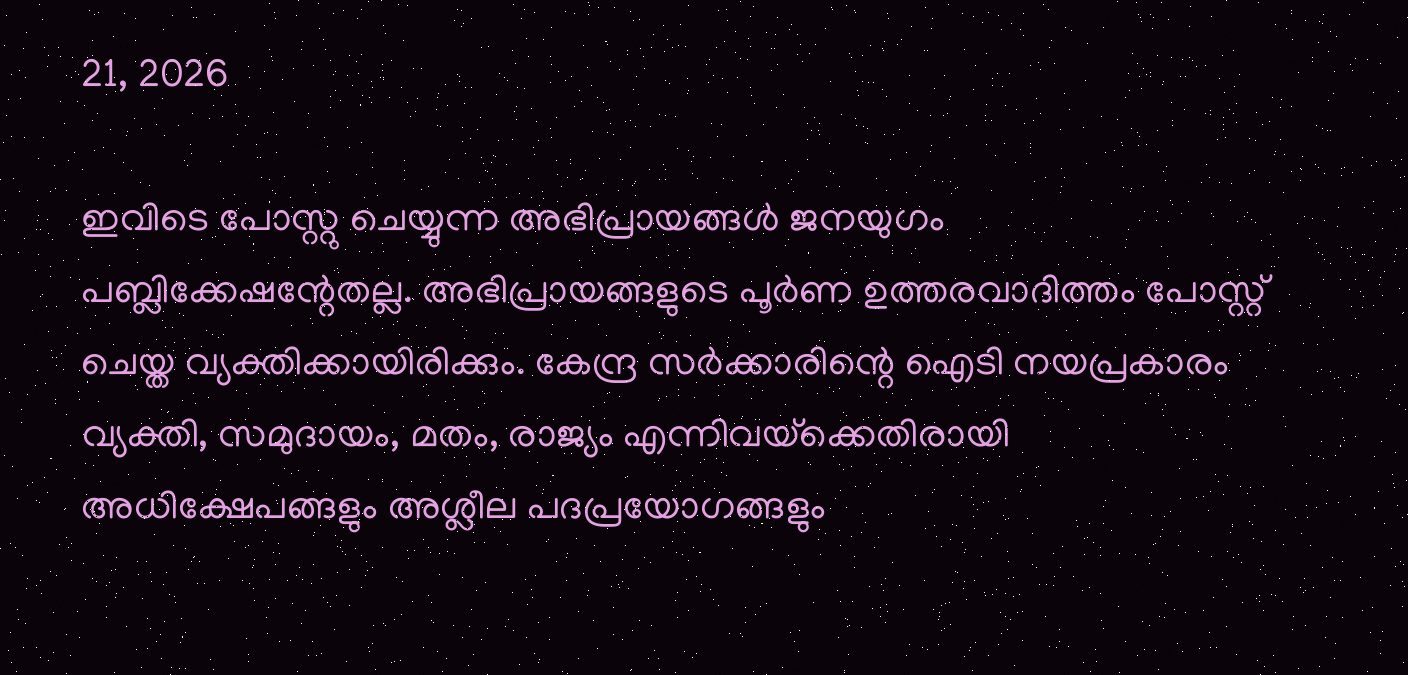21, 2026

ഇവിടെ പോസ്റ്റു ചെയ്യുന്ന അഭിപ്രായങ്ങള്‍ ജനയുഗം പബ്ലിക്കേഷന്റേതല്ല. അഭിപ്രായങ്ങളുടെ പൂര്‍ണ ഉത്തരവാദിത്തം പോസ്റ്റ് ചെയ്ത വ്യക്തിക്കായിരിക്കും. കേന്ദ്ര സര്‍ക്കാരിന്റെ ഐടി നയപ്രകാരം വ്യക്തി, സമുദായം, മതം, രാജ്യം എന്നിവയ്‌ക്കെതിരായി അധിക്ഷേപങ്ങളും അശ്ലീല പദപ്രയോഗങ്ങളും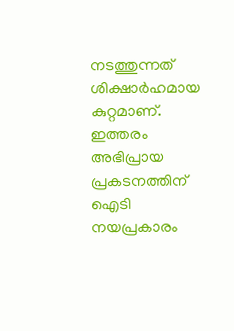നടത്തുന്നത് ശിക്ഷാര്‍ഹമായ കുറ്റമാണ്. ഇത്തരം അഭിപ്രായ പ്രകടനത്തിന് ഐടി നയപ്രകാരം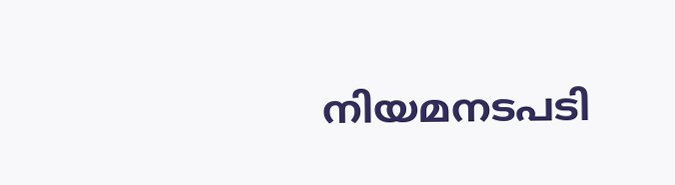നിയമനടപടി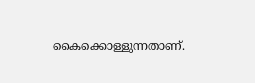കൈക്കൊള്ളുന്നതാണ്.